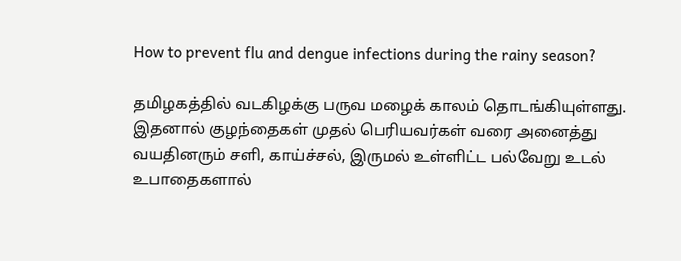How to prevent flu and dengue infections during the rainy season?

தமிழகத்தில் வடகிழக்கு பருவ மழைக் காலம் தொடங்கியுள்ளது. இதனால் குழந்தைகள் முதல் பெரியவர்கள் வரை அனைத்து வயதினரும் சளி, காய்ச்சல், இருமல் உள்ளிட்ட பல்வேறு உடல் உபாதைகளால்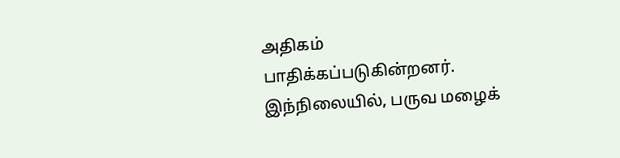அதிகம் பாதிக்கப்படுகின்றனர். இந்நிலையில், பருவ மழைக்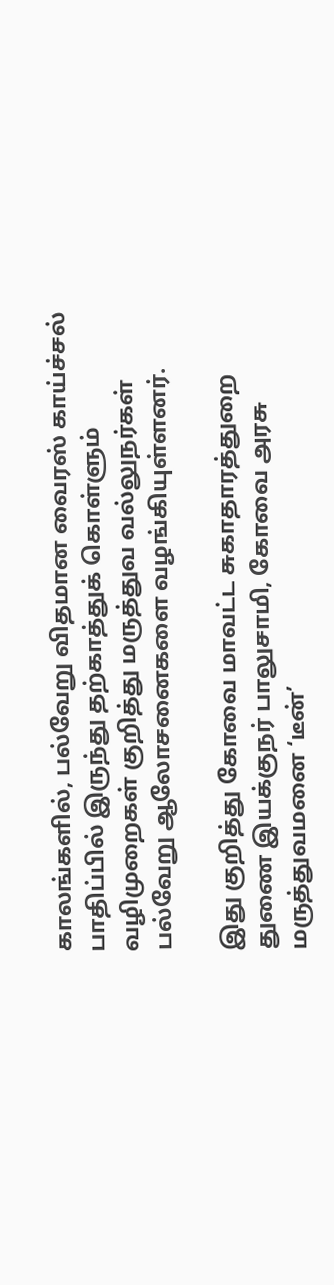காலங்களில், பல்வேறு விதமான வைரஸ் காய்ச்சல் பாதிப்பில் இருந்து தற்காத்துக் கொள்ளும் வழிமுறைகள் குறித்து மருத்துவ வல்லுநர்கள் பல்வேறு ஆலோசனைகளை வழங்கியுள்ளனர்.

இது குறித்து கோவை மாவட்ட சுகாதாரத்துறை துணை இயக்குநர் பாலுசாமி, கோவை அரசு மருத்துவமனை ‘டீன்’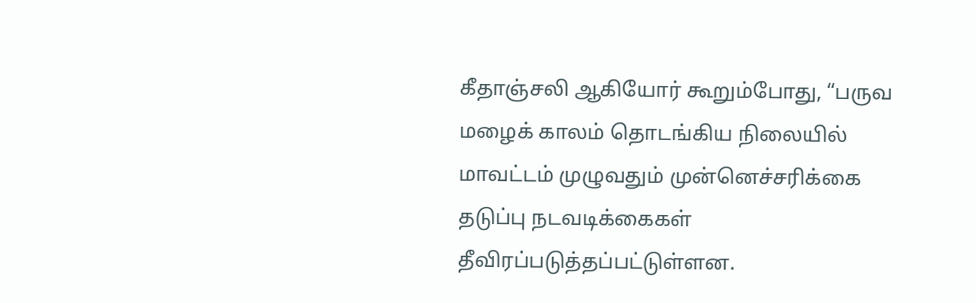கீதாஞ்சலி ஆகியோர் கூறும்போது, “பருவ மழைக் காலம் தொடங்கிய நிலையில் மாவட்டம் முழுவதும் முன்னெச்சரிக்கை தடுப்பு நடவடிக்கைகள் தீவிரப்படுத்தப்பட்டுள்ளன.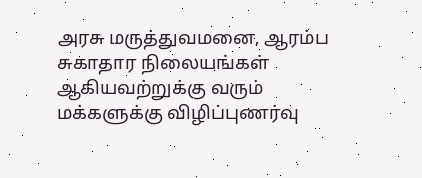அரசு மருத்துவமனை, ஆரம்ப சுகாதார நிலையங்கள் ஆகியவற்றுக்கு வரும் மக்களுக்கு விழிப்புணர்வு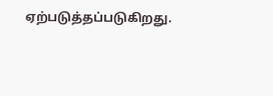ஏற்படுத்தப்படுகிறது.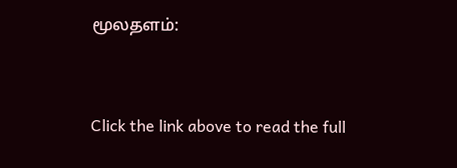மூலதளம்:


Click the link above to read the full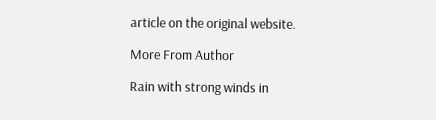article on the original website.

More From Author

Rain with strong winds in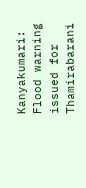Kanyakumari: Flood warning issued for Thamirabarani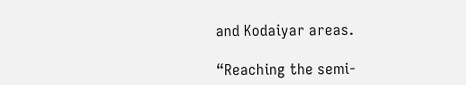and Kodaiyar areas.

“Reaching the semi-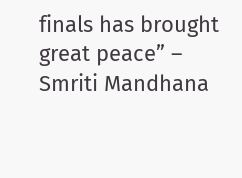finals has brought great peace” – Smriti Mandhana